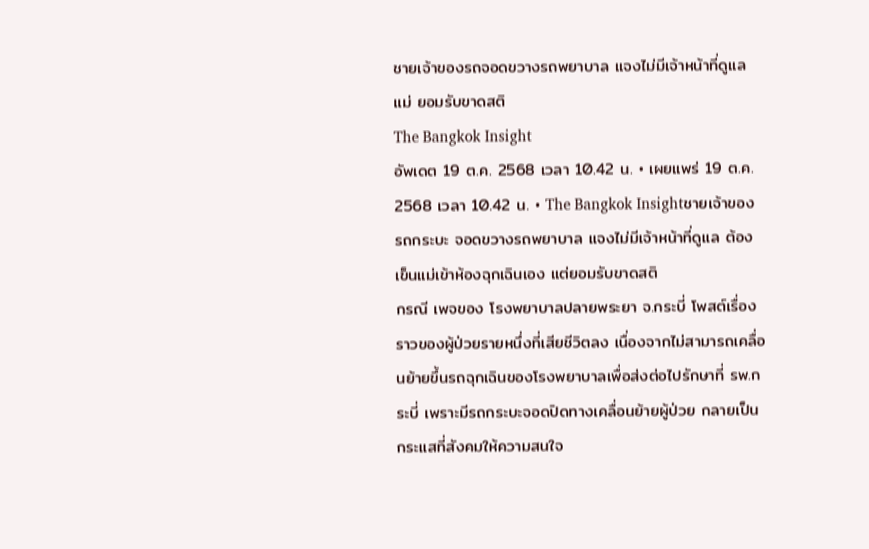ชายเจ้าของรถจอดขวางรถพยาบาล แจงไม่มีเจ้าหน้าที่ดูแลแม่ ยอมรับขาดสติ
The Bangkok Insight
อัพเดต 19 ต.ค. 2568 เวลา 10.42 น. • เผยแพร่ 19 ต.ค. 2568 เวลา 10.42 น. • The Bangkok Insightชายเจ้าของรถกระบะ จอดขวางรถพยาบาล แจงไม่มีเจ้าหน้าที่ดูแล ต้องเข็นแม่เข้าห้องฉุกเฉินเอง แต่ยอมรับขาดสติ
กรณี เพจของ โรงพยาบาลปลายพระยา จ.กระบี่ โพสต์เรื่องราวของผู้ป่วยรายหนึ่งที่เสียชีวิตลง เนื่องจากไม่สามารถเคลื่อนย้ายขึ้นรถฉุกเฉินของโรงพยาบาลเพื่อส่งต่อไปรักษาที่ รพ.กระบี่ เพราะมีรถกระบะจอดปิดทางเคลื่อนย้ายผู้ป่วย กลายเป็นกระแสที่สังคมให้ความสนใจ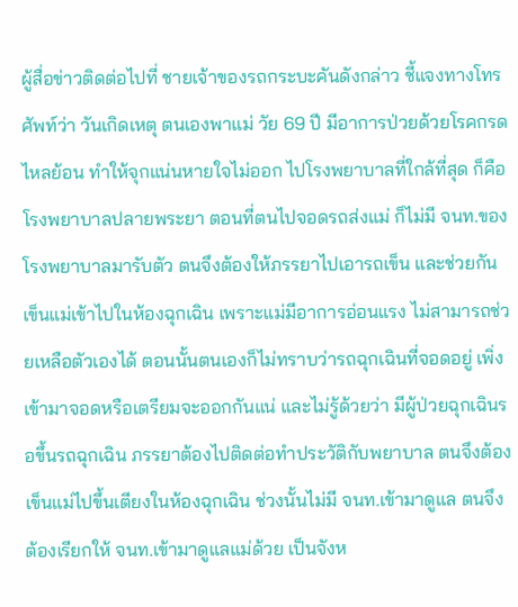ผู้สื่อข่าวติดต่อไปที่ ชายเจ้าของรถกระบะคันดังกล่าว ชี้แจงทางโทรศัพท์ว่า วันเกิดเหตุ ตนเองพาแม่ วัย 69 ปี มีอาการป่วยด้วยโรคกรดไหลย้อน ทำให้จุกแน่นหายใจไม่ออก ไปโรงพยาบาลที่ใกล้ที่สุด ก็คือโรงพยาบาลปลายพระยา ตอนที่ตนไปจอดรถส่งแม่ ก็ไม่มี จนท.ของโรงพยาบาลมารับตัว ตนจึงต้องให้ภรรยาไปเอารถเข็น และช่วยกันเข็นแม่เข้าไปในห้องฉุกเฉิน เพราะแม่มีอาการอ่อนแรง ไม่สามารถช่วยเหลือตัวเองได้ ตอนนั้นตนเองก็ไม่ทราบว่ารถฉุกเฉินที่จอดอยู่ เพิ่งเข้ามาจอดหรือเตรียมจะออกกันแน่ และไม่รู้ด้วยว่า มีผู้ป่วยฉุกเฉินรอขึ้นรถฉุกเฉิน ภรรยาต้องไปติดต่อทำประวัติกับพยาบาล ตนจึงต้องเข็นแม่ไปขึ้นเตียงในห้องฉุกเฉิน ช่วงนั้นไม่มี จนท.เข้ามาดูแล ตนจึงต้องเรียกให้ จนท.เข้ามาดูแลแม่ด้วย เป็นจังห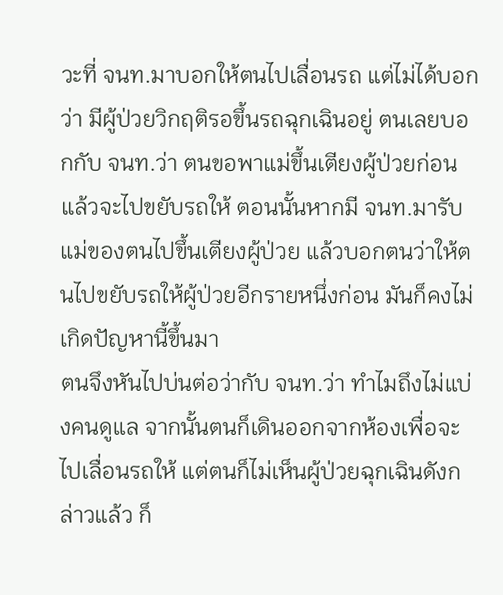วะที่ จนท.มาบอกให้ตนไปเลื่อนรถ แต่ไม่ได้บอกว่า มีผู้ป่วยวิกฤติรอขึ้นรถฉุกเฉินอยู่ ตนเลยบอกกับ จนท.ว่า ตนขอพาแม่ขึ้นเตียงผู้ป่วยก่อน แล้วจะไปขยับรถให้ ตอนนั้นหากมี จนท.มารับแม่ของตนไปขึ้นเตียงผู้ป่วย แล้วบอกตนว่าให้ตนไปขยับรถให้ผู้ป่วยอีกรายหนึ่งก่อน มันก็คงไม่เกิดปัญหานี้ขึ้นมา
ตนจึงหันไปบ่นต่อว่ากับ จนท.ว่า ทำไมถึงไม่แบ่งคนดูแล จากนั้นตนก็เดินออกจากห้องเพื่อจะไปเลื่อนรถให้ แต่ตนก็ไม่เห็นผู้ป่วยฉุกเฉินดังกล่าวแล้ว ก็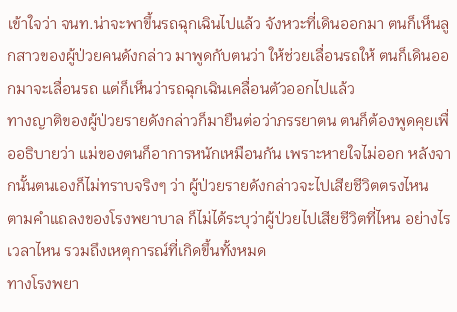เข้าใจว่า จนท.น่าจะพาขึ้นรถฉุกเฉินไปแล้ว จังหวะที่เดินออกมา ตนก็เห็นลูกสาวของผู้ป่วยคนดังกล่าว มาพูดกับตนว่า ให้ช่วยเลื่อนรถให้ ตนก็เดินออกมาจะเลื่อนรถ แต่ก็เห็นว่ารถฉุกเฉินเคลื่อนตัวออกไปแล้ว
ทางญาติของผู้ป่วยรายดังกล่าวก็มายืนต่อว่าภรรยาตน ตนก็ต้องพูดคุยเพื่ออธิบายว่า แม่ของตนก็อาการหนักเหมือนกัน เพราะหายใจไม่ออก หลังจากนั้นตนเองก็ไม่ทราบจริงๆ ว่า ผู้ป่วยรายดังกล่าวจะไปเสียชีวิตตรงไหน
ตามคำแถลงของโรงพยาบาล ก็ไม่ได้ระบุว่าผู้ป่วยไปเสียชีวิตที่ไหน อย่างไร เวลาไหน รวมถึงเหตุการณ์ที่เกิดขึ้นทั้งหมด
ทางโรงพยา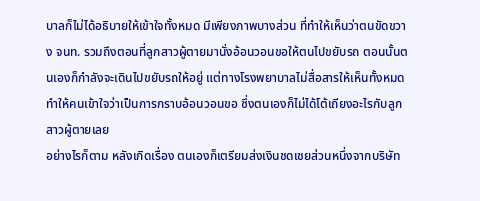บาลก็ไม่ได้อธิบายให้เข้าใจทั้งหมด มีเพียงภาพบางส่วน ที่ทำให้เห็นว่าตนขัดขวาง จนท. รวมถึงตอนที่ลูกสาวผู้ตายมานั่งอ้อนวอนขอให้ตนไปขยับรถ ตอนนั้นตนเองก็กำลังจะเดินไปขยับรถให้อยู่ แต่ทางโรงพยาบาลไม่สื่อสารให้เห็นทั้งหมด ทำให้คนเข้าใจว่าเป็นการกราบอ้อนวอนขอ ซึ่งตนเองก็ไม่ได้โต้เถียงอะไรกับลูกสาวผู้ตายเลย
อย่างไรก็ตาม หลังเกิดเรื่อง ตนเองก็เตรียมส่งเงินชดเชยส่วนหนึ่งจากบริษัท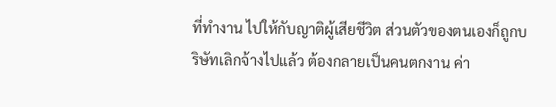ที่ทำงาน ไปให้กับญาติผู้เสียชีวิต ส่วนตัวของตนเองก็ถูกบริษัทเลิกจ้างไปแล้ว ต้องกลายเป็นคนตกงาน ค่า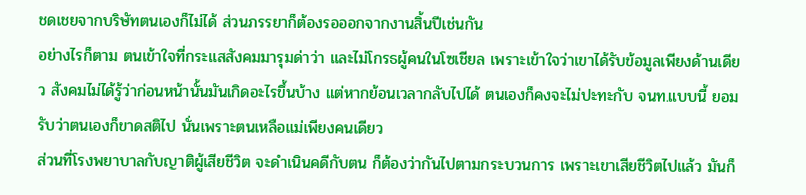ชดเชยจากบริษัทตนเองก็ไม่ได้ ส่วนภรรยาก็ต้องรอออกจากงานสิ้นปีเช่นกัน
อย่างไรก็ตาม ตนเข้าใจที่กระแสสังคมมารุมด่าว่า และไม่โกรธผู้คนในโซเชียล เพราะเข้าใจว่าเขาได้รับข้อมูลเพียงด้านเดียว สังคมไม่ได้รู้ว่าก่อนหน้านั้นมันเกิดอะไรขึ้นบ้าง แต่หากย้อนเวลากลับไปได้ ตนเองก็คงจะไม่ปะทะกับ จนท.แบบนี้ ยอมรับว่าตนเองก็ขาดสติไป นั่นเพราะตนเหลือแม่เพียงคนเดียว
ส่วนที่โรงพยาบาลกับญาติผู้เสียชีวิต จะดำเนินคดีกับตน ก็ต้องว่ากันไปตามกระบวนการ เพราะเขาเสียชีวิตไปแล้ว มันก็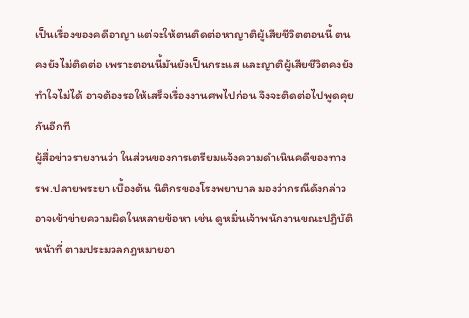เป็นเรื่องของคดีอาญา แต่จะให้ตนติดต่อหาญาติผู้เสียชีวิตตอนนี้ ตนคงยังไม่ติดต่อ เพราะตอนนี้มันยังเป็นกระแส และญาติผู้เสียชีวิตคงยังทำใจไม่ได้ อาจต้องรอให้เสร็จเรื่องงานศพไปก่อน จึงจะติดต่อไปพูดคุยกันอีกที
ผู้สื่อข่าวรายงานว่า ในส่วนของการเตรียมแจ้งความดำเนินคดีของทาง รพ.ปลายพระยา เบื้องต้น นิติกรของโรงพยาบาล มองว่ากรณีดังกล่าว อาจเข้าข่ายความผิดในหลายข้อหา เช่น ดูหมิ่นเจ้าพนักงานขณะปฎิบัติหน้าที่ ตามประมวลกฎหมายอา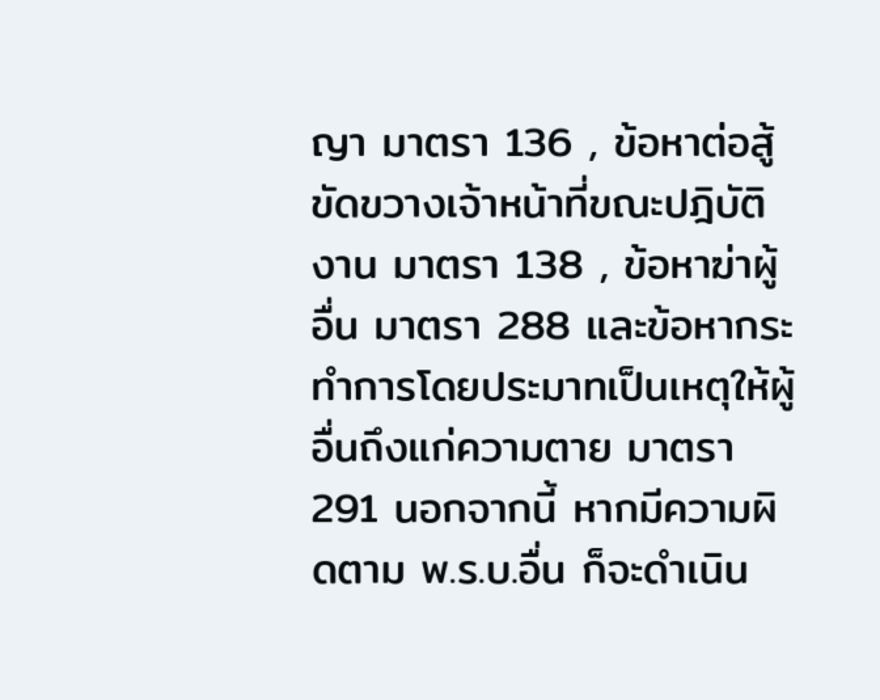ญา มาตรา 136 , ข้อหาต่อสู้ขัดขวางเจ้าหน้าที่ขณะปฎิบัติงาน มาตรา 138 , ข้อหาฆ่าผู้อื่น มาตรา 288 และข้อหากระทำการโดยประมาทเป็นเหตุให้ผู้อื่นถึงแก่ความตาย มาตรา 291 นอกจากนี้ หากมีความผิดตาม พ.ร.บ.อื่น ก็จะดำเนิน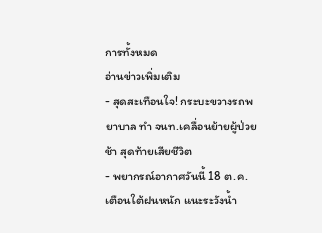การทั้งหมด
อ่านข่าวเพิ่มเติม
- สุดสะเทือนใจ! กระบะขวางรถพยาบาล ทำ จนท.เคลื่อนย้ายผู้ป่วยช้า สุดท้ายเสียชีวิต
- พยากรณ์อากาศวันนี้ 18 ต.ค. เตือนใต้ฝนหนัก แนะระวังน้ำ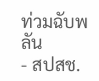ท่วมฉับพลัน
- สปสช.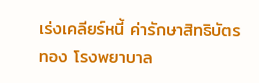เร่งเคลียร์หนี้ ค่ารักษาสิทธิบัตรทอง โรงพยาบาล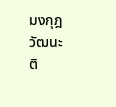มงกุฎวัฒนะ
ติ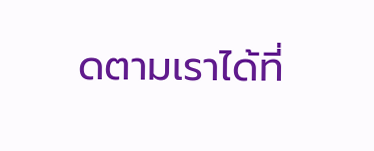ดตามเราได้ที่